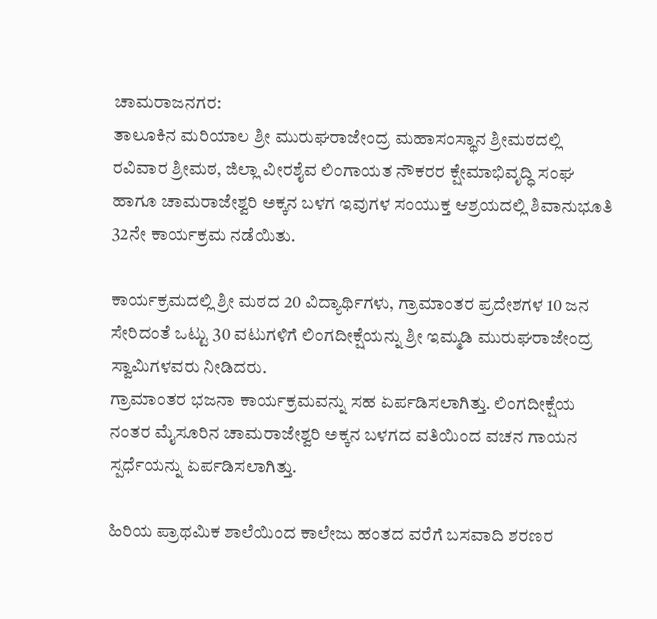ಚಾಮರಾಜನಗರ:
ತಾಲೂಕಿನ ಮರಿಯಾಲ ಶ್ರೀ ಮುರುಘರಾಜೇಂದ್ರ ಮಹಾಸಂಸ್ಥಾನ ಶ್ರೀಮಠದಲ್ಲಿ ರವಿವಾರ ಶ್ರೀಮಠ, ಜಿಲ್ಲಾ ವೀರಶೈವ ಲಿಂಗಾಯತ ನೌಕರರ ಕ್ಷೇಮಾಭಿವೃದ್ಧಿ ಸಂಘ ಹಾಗೂ ಚಾಮರಾಜೇಶ್ವರಿ ಅಕ್ಕನ ಬಳಗ ಇವುಗಳ ಸಂಯುಕ್ತ ಆಶ್ರಯದಲ್ಲಿ ಶಿವಾನುಭೂತಿ 32ನೇ ಕಾರ್ಯಕ್ರಮ ನಡೆಯಿತು.

ಕಾರ್ಯಕ್ರಮದಲ್ಲಿ ಶ್ರೀ ಮಠದ 20 ವಿದ್ಯಾರ್ಥಿಗಳು, ಗ್ರಾಮಾಂತರ ಪ್ರದೇಶಗಳ 10 ಜನ ಸೇರಿದಂತೆ ಒಟ್ಟು 30 ವಟುಗಳಿಗೆ ಲಿಂಗದೀಕ್ಷೆಯನ್ನು ಶ್ರೀ ಇಮ್ಮಡಿ ಮುರುಘರಾಜೇಂದ್ರ ಸ್ವಾಮಿಗಳವರು ನೀಡಿದರು.
ಗ್ರಾಮಾಂತರ ಭಜನಾ ಕಾರ್ಯಕ್ರಮವನ್ನು ಸಹ ಏರ್ಪಡಿಸಲಾಗಿತ್ತು. ಲಿಂಗದೀಕ್ಷೆಯ ನಂತರ ಮೈಸೂರಿನ ಚಾಮರಾಜೇಶ್ವರಿ ಅಕ್ಕನ ಬಳಗದ ವತಿಯಿಂದ ವಚನ ಗಾಯನ ಸ್ಪರ್ಧೆಯನ್ನು ಏರ್ಪಡಿಸಲಾಗಿತ್ತು.

ಹಿರಿಯ ಪ್ರಾಥಮಿಕ ಶಾಲೆಯಿಂದ ಕಾಲೇಜು ಹಂತದ ವರೆಗೆ ಬಸವಾದಿ ಶರಣರ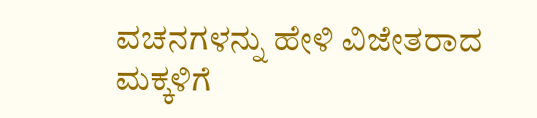ವಚನಗಳನ್ನು ಹೇಳಿ ವಿಜೇತರಾದ ಮಕ್ಕಳಿಗೆ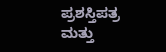ಪ್ರಶಸ್ತಿಪತ್ರ ಮತ್ತು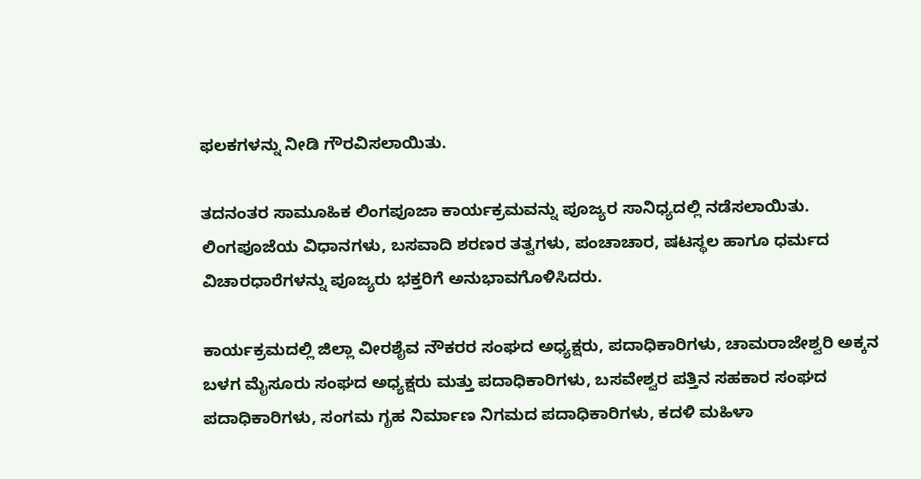ಫಲಕಗಳನ್ನು ನೀಡಿ ಗೌರವಿಸಲಾಯಿತು.

ತದನಂತರ ಸಾಮೂಹಿಕ ಲಿಂಗಪೂಜಾ ಕಾರ್ಯಕ್ರಮವನ್ನು ಪೂಜ್ಯರ ಸಾನಿಧ್ಯದಲ್ಲಿ ನಡೆಸಲಾಯಿತು.
ಲಿಂಗಪೂಜೆಯ ವಿಧಾನಗಳು, ಬಸವಾದಿ ಶರಣರ ತತ್ವಗಳು, ಪಂಚಾಚಾರ, ಷಟಸ್ಥಲ ಹಾಗೂ ಧರ್ಮದ ವಿಚಾರಧಾರೆಗಳನ್ನು ಪೂಜ್ಯರು ಭಕ್ತರಿಗೆ ಅನುಭಾವಗೊಳಿಸಿದರು.

ಕಾರ್ಯಕ್ರಮದಲ್ಲಿ ಜಿಲ್ಲಾ ವೀರಶೈವ ನೌಕರರ ಸಂಘದ ಅಧ್ಯಕ್ಷರು, ಪದಾಧಿಕಾರಿಗಳು, ಚಾಮರಾಜೇಶ್ವರಿ ಅಕ್ಕನ ಬಳಗ ಮೈಸೂರು ಸಂಘದ ಅಧ್ಯಕ್ಷರು ಮತ್ತು ಪದಾಧಿಕಾರಿಗಳು, ಬಸವೇಶ್ವರ ಪತ್ತಿನ ಸಹಕಾರ ಸಂಘದ ಪದಾಧಿಕಾರಿಗಳು, ಸಂಗಮ ಗೃಹ ನಿರ್ಮಾಣ ನಿಗಮದ ಪದಾಧಿಕಾರಿಗಳು, ಕದಳಿ ಮಹಿಳಾ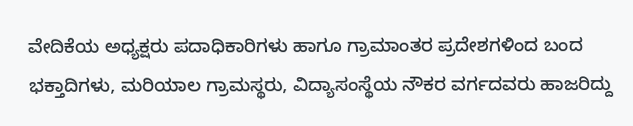ವೇದಿಕೆಯ ಅಧ್ಯಕ್ಷರು ಪದಾಧಿಕಾರಿಗಳು ಹಾಗೂ ಗ್ರಾಮಾಂತರ ಪ್ರದೇಶಗಳಿಂದ ಬಂದ ಭಕ್ತಾದಿಗಳು, ಮರಿಯಾಲ ಗ್ರಾಮಸ್ಥರು, ವಿದ್ಯಾಸಂಸ್ಥೆಯ ನೌಕರ ವರ್ಗದವರು ಹಾಜರಿದ್ದು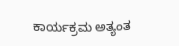ಕಾರ್ಯಕ್ರಮ ಅತ್ಯಂತ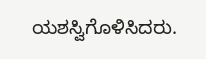ಯಶಸ್ವಿಗೊಳಿಸಿದರು.